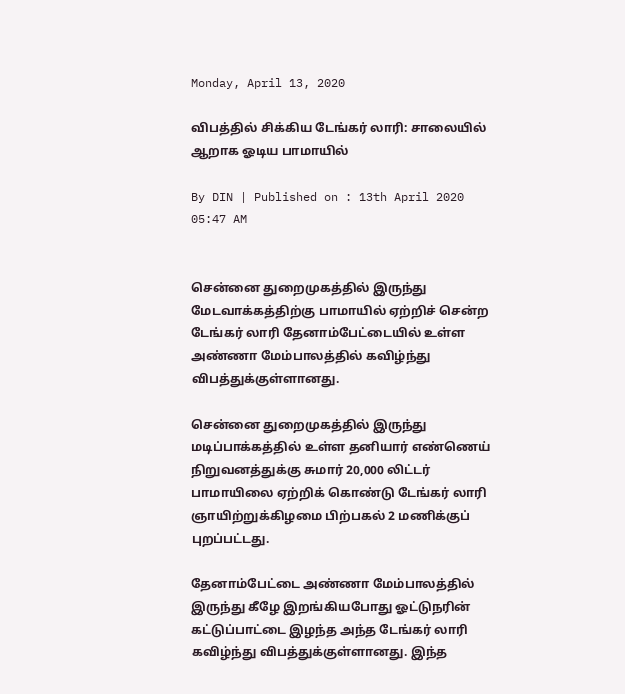Monday, April 13, 2020

விபத்தில் சிக்கிய டேங்கர் லாரி: சாலையில் ஆறாக ஓடிய பாமாயில்

By DIN | Published on : 13th April 2020 05:47 AM


சென்னை துறைமுகத்தில் இருந்து மேடவாக்கத்திற்கு பாமாயில் ஏற்றிச் சென்ற டேங்கர் லாரி தேனாம்பேட்டையில் உள்ள அண்ணா மேம்பாலத்தில் கவிழ்ந்து விபத்துக்குள்ளானது.

சென்னை துறைமுகத்தில் இருந்து மடிப்பாக்கத்தில் உள்ள தனியார் எண்ணெய் நிறுவனத்துக்கு சுமார் 20,000 லிட்டர் பாமாயிலை ஏற்றிக் கொண்டு டேங்கர் லாரி ஞாயிற்றுக்கிழமை பிற்பகல் 2 மணிக்குப் புறப்பட்டது.

தேனாம்பேட்டை அண்ணா மேம்பாலத்தில் இருந்து கீழே இறங்கியபோது ஓட்டுநரின் கட்டுப்பாட்டை இழந்த அந்த டேங்கர் லாரி கவிழ்ந்து விபத்துக்குள்ளானது. இந்த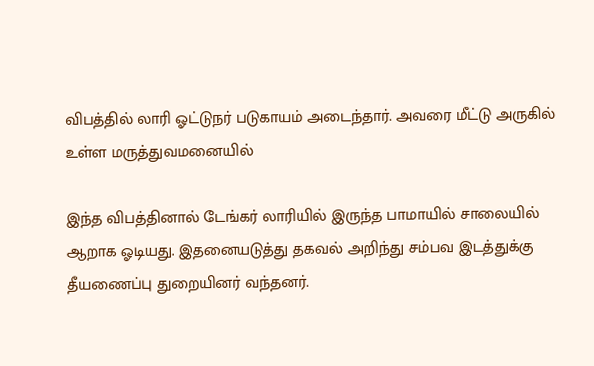விபத்தில் லாரி ஓட்டுநர் படுகாயம் அடைந்தார். அவரை மீட்டு அருகில் உள்ள மருத்துவமனையில்

இந்த விபத்தினால் டேங்கர் லாரியில் இருந்த பாமாயில் சாலையில் ஆறாக ஓடியது. இதனையடுத்து தகவல் அறிந்து சம்பவ இடத்துக்கு தீயணைப்பு துறையினர் வந்தனர்.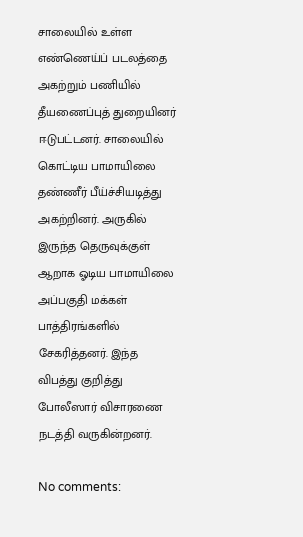சாலையில் உள்ள எண்ணெய்ப் படலத்தை அகற்றும் பணியில் தீயணைப்புத் துறையினர் ஈடுபட்டனர். சாலையில் கொட்டிய பாமாயிலை தண்ணீர் பீய்ச்சியடித்து அகற்றினர். அருகில் இருந்த தெருவுக்குள் ஆறாக ஓடிய பாமாயிலை அப்பகுதி மக்கள் பாத்திரங்களில் சேகரித்தனர். இந்த விபத்து குறித்து போலீஸார் விசாரணை நடத்தி வருகின்றனர்.

No comments: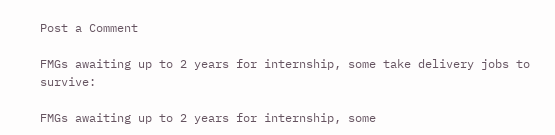Post a Comment

FMGs awaiting up to 2 years for internship, some take delivery jobs to survive:

FMGs awaiting up to 2 years for internship, some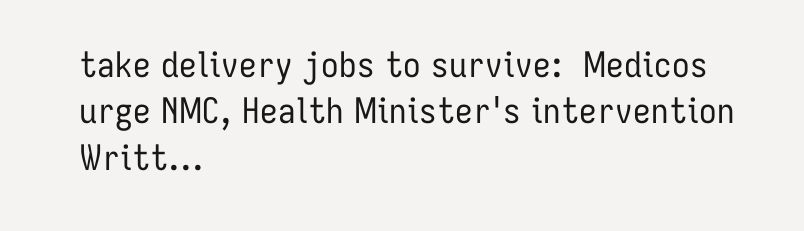take delivery jobs to survive:  Medicos urge NMC, Health Minister's intervention  Writt...